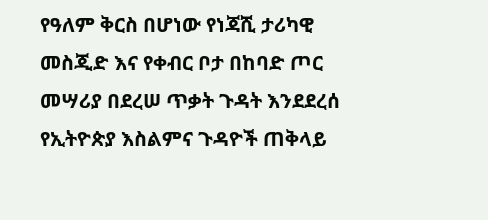የዓለም ቅርስ በሆነው የነጃሺ ታሪካዊ መስጂድ እና የቀብር ቦታ በከባድ ጦር መሣሪያ በደረሠ ጥቃት ጉዳት እንደደረሰ የኢትዮጵያ እስልምና ጉዳዮች ጠቅላይ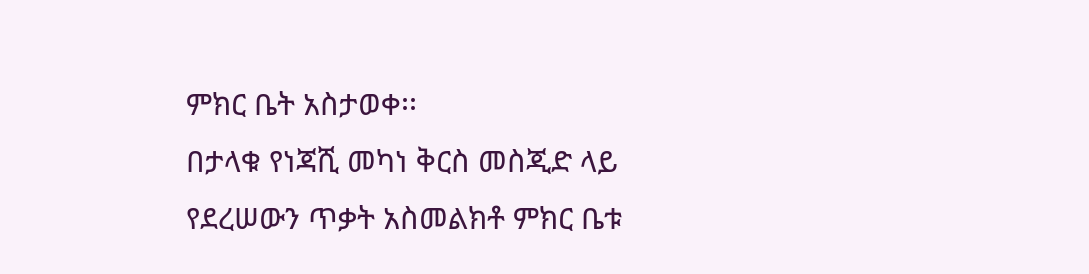ምክር ቤት አስታወቀ፡፡
በታላቁ የነጃሺ መካነ ቅርስ መስጂድ ላይ የደረሠውን ጥቃት አስመልክቶ ምክር ቤቱ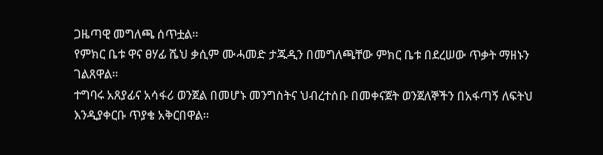ጋዜጣዊ መግለጫ ሰጥቷል፡፡
የምክር ቤቱ ዋና ፀሃፊ ሼህ ቃሲም ሙሓመድ ታጁዲን በመግለጫቸው ምክር ቤቱ በደረሠው ጥቃት ማዘኑን ገልጸዋል፡፡
ተግባሩ አጸያፊና አሳፋሪ ወንጀል በመሆኑ መንግስትና ህብረተሰቡ በመቀናጀት ወንጀለኞችን በአፋጣኝ ለፍትህ እንዲያቀርቡ ጥያቄ አቅርበዋል፡፡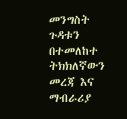መንግስት ጉዳቱን በተመለከተ ትክክለኛውን መረጃ እና ማብራሪያ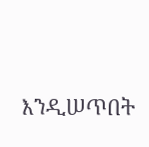እንዲሠጥበት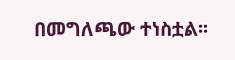በመግለጫው ተነስቷል፡፡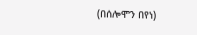(በሰሎሞን በየነ)